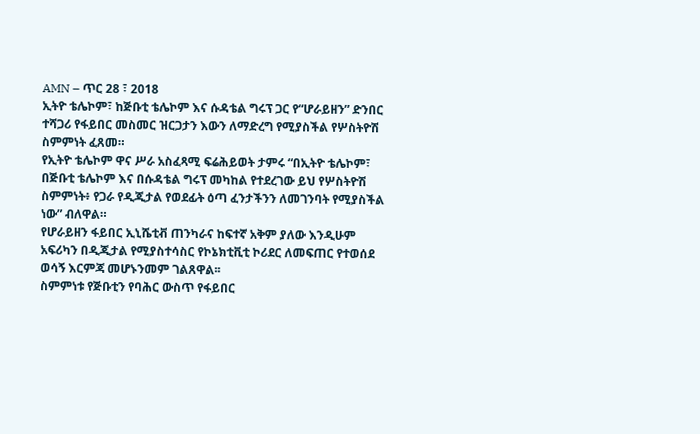AMN – ጥር 28 ፣ 2018
ኢትዮ ቴሌኮም፣ ከጅቡቲ ቴሌኮም እና ሱዳቴል ግሩፕ ጋር የ“ሆራይዘን” ድንበር ተሻጋሪ የፋይበር መስመር ዝርጋታን እውን ለማድረግ የሚያስችል የሦስትዮሽ ስምምነት ፈጸመ።
የኢትዮ ቴሌኮም ዋና ሥራ አስፈጻሚ ፍሬሕይወት ታምሩ “በኢትዮ ቴሌኮም፣ በጅቡቲ ቴሌኮም እና በሱዳቴል ግሩፕ መካከል የተደረገው ይህ የሦስትዮሽ ስምምነት፥ የጋራ የዲጂታል የወደፊት ዕጣ ፈንታችንን ለመገንባት የሚያስችል ነው” ብለዋል።
የሆራይዘን ፋይበር ኢኒሼቲቭ ጠንካራና ከፍተኛ አቅም ያለው እንዲሁም አፍሪካን በዲጂታል የሚያስተሳስር የኮኔክቲቪቲ ኮሪደር ለመፍጠር የተወሰደ ወሳኝ እርምጃ መሆኑንመም ገልጸዋል፡፡
ስምምነቱ የጅቡቲን የባሕር ውስጥ የፋይበር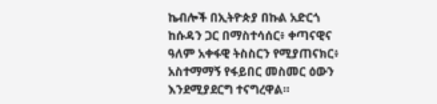ኬብሎች በኢትዮጵያ በኩል አድርጎ ከሱዳን ጋር በማስተሳሰር፥ ቀጣናዊና ዓለም አቀፋዊ ትስስርን የሚያጠናክር፥ አስተማማኝ የፋይበር መስመር ዕውን እንደሚያደርግ ተናግረዋል።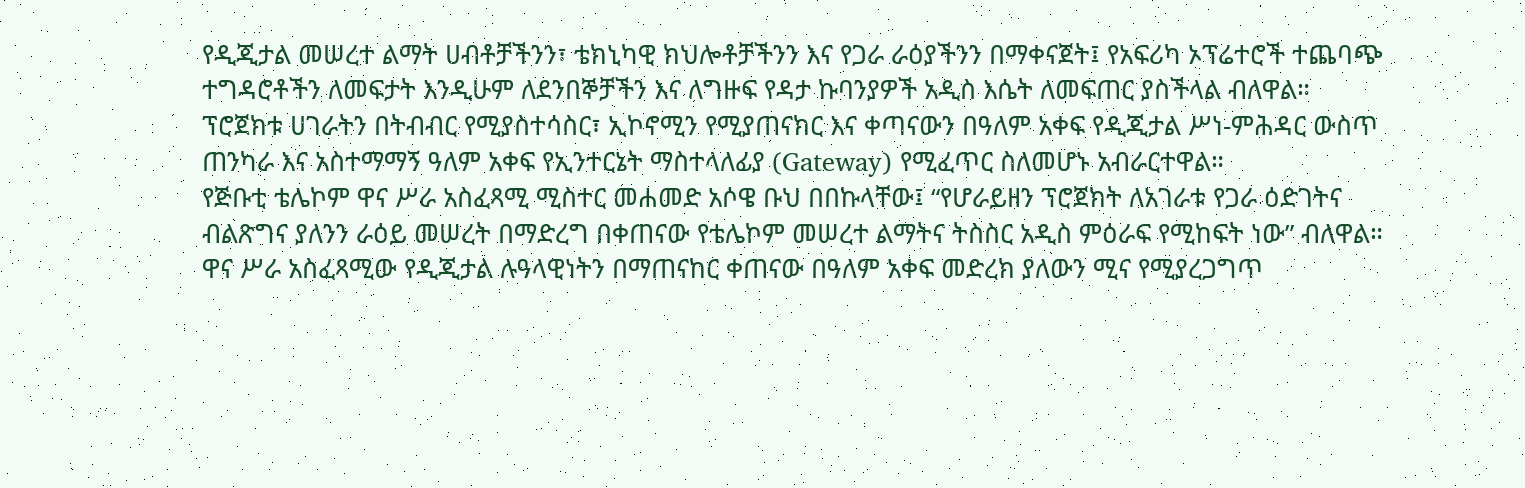የዲጂታል መሠረተ ልማት ሀብቶቻችንን፣ ቴክኒካዊ ክህሎቶቻችንን እና የጋራ ራዕያችንን በማቀናጀት፤ የአፍሪካ ኦፕሬተሮች ተጨባጭ ተግዳሮቶችን ለመፍታት እንዲሁም ለደንበኞቻችን እና ለግዙፍ የዳታ ኩባንያዎች አዲስ እሴት ለመፍጠር ያስችላል ብለዋል።
ፕሮጀክቱ ሀገራትን በትብብር የሚያስተሳስር፣ ኢኮኖሚን የሚያጠናክር እና ቀጣናውን በዓለም አቀፍ የዲጂታል ሥነ-ምሕዳር ውስጥ ጠንካራ እና አስተማማኝ ዓለም አቀፍ የኢንተርኔት ማስተላለፊያ (Gateway) የሚፈጥር ስለመሆኑ አብራርተዋል።
የጅቡቲ ቴሌኮም ዋና ሥራ አስፈጻሚ ሚስተር መሐመድ አሶዌ ቡህ በበኩላቸው፤ “የሆራይዘን ፕሮጀክት ለአገራቱ የጋራ ዕድገትና ብልጽግና ያለንን ራዕይ መሠረት በማድረግ በቀጠናው የቴሌኮም መሠረተ ልማትና ትስስር አዲስ ምዕራፍ የሚከፍት ነው” ብለዋል።
ዋና ሥራ አስፈጻሚው የዲጂታል ሉዓላዊነትን በማጠናከር ቀጠናው በዓለም አቀፍ መድረክ ያለውን ሚና የሚያረጋግጥ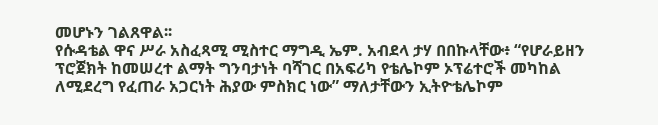መሆኑን ገልጸዋል፡፡
የሱዳቴል ዋና ሥራ አስፈጻሚ ሚስተር ማግዲ ኤም. አብደላ ታሃ በበኩላቸው፥ “የሆራይዘን ፕሮጀክት ከመሠረተ ልማት ግንባታነት ባሻገር በአፍሪካ የቴሌኮም ኦፕሬተሮች መካከል ለሚደረግ የፈጠራ አጋርነት ሕያው ምስክር ነው” ማለታቸውን ኢትዮቴሌኮም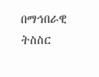በማኅበራዊ ትስስር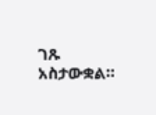ገጹ አስታውቋል።